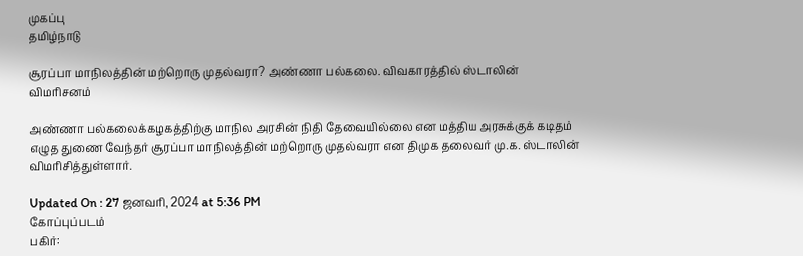முகப்பு
தமிழ்நாடு

சூரப்பா மாநிலத்தின் மற்றொரு முதல்வரா? அண்ணா பல்கலை. விவகாரத்தில் ஸ்டாலின் விமரிசனம்

அண்ணா பல்கலைக்கழகத்திற்கு மாநில அரசின் நிதி தேவையில்லை என மத்திய அரசுக்குக் கடிதம் எழுத துணை வேந்தர் சூரப்பா மாநிலத்தின் மற்றொரு முதல்வரா என திமுக தலைவர் மு.க. ஸ்டாலின் விமரிசித்துள்ளார்.

Updated On : 27 ஜனவரி, 2024 at 5:36 PM
கோப்புப்படம்
பகிர்: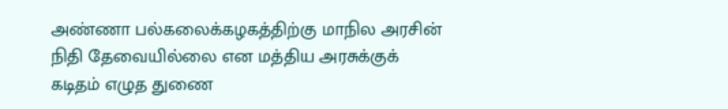அண்ணா பல்கலைக்கழகத்திற்கு மாநில அரசின் நிதி தேவையில்லை என மத்திய அரசுக்குக் கடிதம் எழுத துணை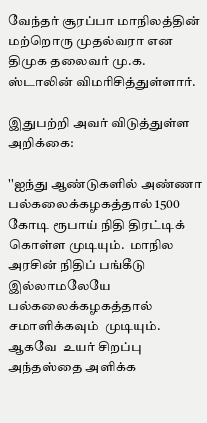வேந்தர் சூரப்பா மாநிலத்தின் மற்றொரு முதல்வரா என திமுக தலைவர் மு.க. ஸ்டாலின் விமரிசித்துள்ளார்.

இதுபற்றி அவர் விடுத்துள்ள அறிக்கை:

''ஐந்து ஆண்டுகளில் அண்ணா பல்கலைக்கழகத்தால் 1500 கோடி ரூபாய் நிதி திரட்டிக் கொள்ள முடியும்.  மாநில அரசின் நிதிப் பங்கீடு இல்லாமலேயே பல்கலைக்கழகத்தால் சமாளிக்கவும்  முடியும். ஆகவே  உயர் சிறப்பு அந்தஸ்தை அளிக்க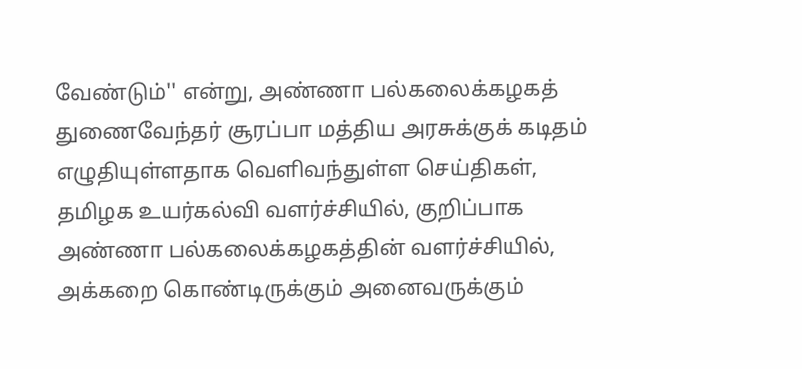வேண்டும்'' என்று, அண்ணா பல்கலைக்கழகத் துணைவேந்தர் சூரப்பா மத்திய அரசுக்குக் கடிதம் எழுதியுள்ளதாக வெளிவந்துள்ள செய்திகள், தமிழக உயர்கல்வி வளர்ச்சியில், குறிப்பாக அண்ணா பல்கலைக்கழகத்தின் வளர்ச்சியில், அக்கறை கொண்டிருக்கும் அனைவருக்கும்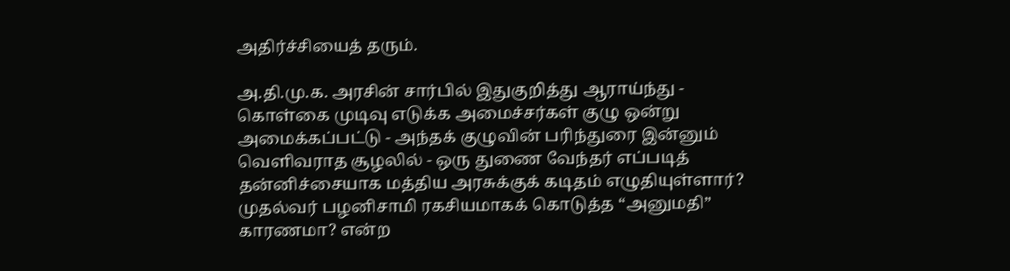அதிர்ச்சியைத் தரும்.

அ.தி.மு.க. அரசின் சார்பில் இதுகுறித்து ஆராய்ந்து - கொள்கை முடிவு எடுக்க அமைச்சர்கள் குழு ஒன்று அமைக்கப்பட்டு - அந்தக் குழுவின் பரிந்துரை இன்னும் வெளிவராத சூழலில் - ஒரு துணை வேந்தர் எப்படித் தன்னிச்சையாக மத்திய அரசுக்குக் கடிதம் எழுதியுள்ளார்? முதல்வர் பழனிசாமி ரகசியமாகக் கொடுத்த “அனுமதி” காரணமா? என்ற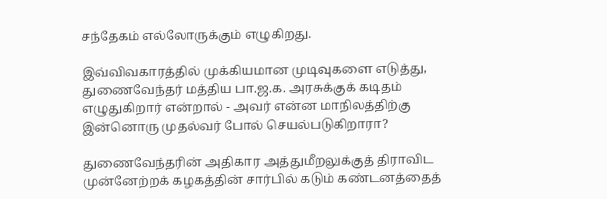சந்தேகம் எல்லோருக்கும் எழுகிறது.

இவ்விவகாரத்தில் முக்கியமான முடிவுகளை எடுத்து,  துணைவேந்தர் மத்திய பா.ஜ.க. அரசுக்குக் கடிதம் எழுதுகிறார் என்றால் - அவர் என்ன மாநிலத்திற்கு இன்னொரு முதல்வர் போல் செயல்படுகிறாரா?

துணைவேந்தரின் அதிகார அத்துமீறலுக்குத் திராவிட முன்னேற்றக் கழகத்தின் சார்பில் கடும் கண்டனத்தைத்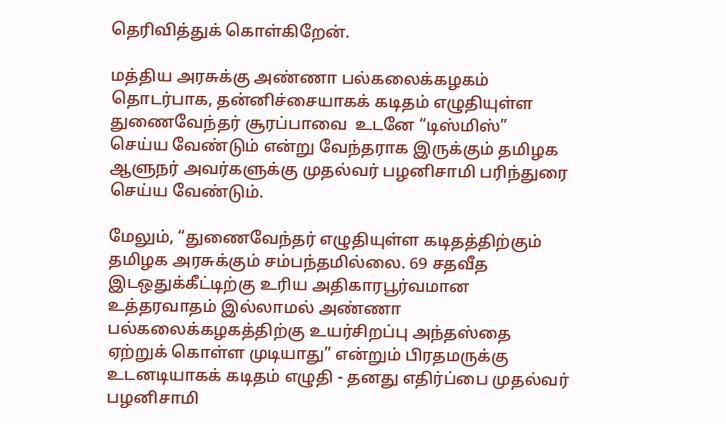தெரிவித்துக் கொள்கிறேன்.

மத்திய அரசுக்கு அண்ணா பல்கலைக்கழகம் தொடர்பாக, தன்னிச்சையாகக் கடிதம் எழுதியுள்ள துணைவேந்தர் சூரப்பாவை  உடனே “டிஸ்மிஸ்”  செய்ய வேண்டும் என்று வேந்தராக இருக்கும் தமிழக ஆளுநர் அவர்களுக்கு முதல்வர் பழனிசாமி பரிந்துரை செய்ய வேண்டும்.

மேலும், “துணைவேந்தர் எழுதியுள்ள கடிதத்திற்கும் தமிழக அரசுக்கும் சம்பந்தமில்லை. 69 சதவீத இடஒதுக்கீட்டிற்கு உரிய அதிகாரபூர்வமான உத்தரவாதம் இல்லாமல் அண்ணா பல்கலைக்கழகத்திற்கு உயர்சிறப்பு அந்தஸ்தை ஏற்றுக் கொள்ள முடியாது” என்றும் பிரதமருக்கு உடனடியாகக் கடிதம் எழுதி - தனது எதிர்ப்பை முதல்வர் பழனிசாமி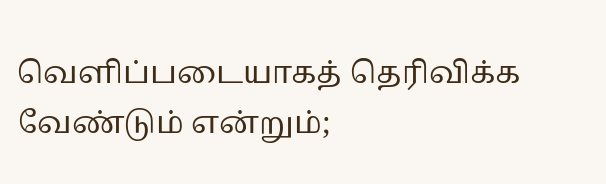வெளிப்படையாகத் தெரிவிக்க வேண்டும் என்றும்;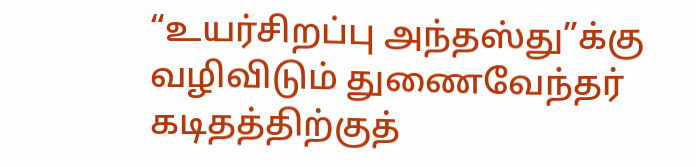“உயர்சிறப்பு அந்தஸ்து”க்கு வழிவிடும் துணைவேந்தர் கடிதத்திற்குத்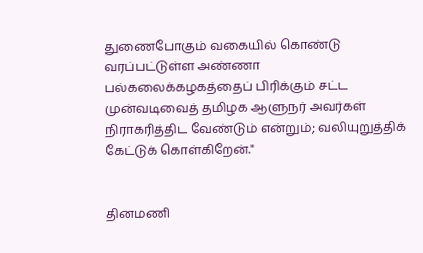துணைபோகும் வகையில் கொண்டு வரப்பட்டுள்ள அண்ணா பல்கலைக்கழகத்தைப் பிரிக்கும் சட்ட முன்வடிவைத் தமிழக ஆளுநர் அவர்கள் நிராகரித்திட வேண்டும் என்றும்; வலியுறுத்திக் கேட்டுக் கொள்கிறேன்."


தினமணி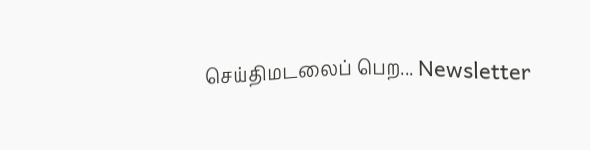செய்திமடலைப் பெற... Newsletter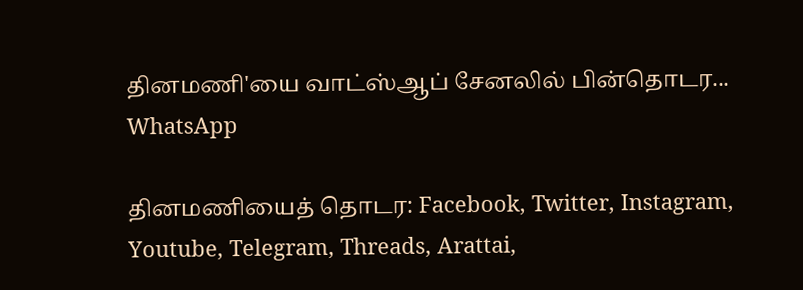தினமணி'யை வாட்ஸ்ஆப் சேனலில் பின்தொடர... WhatsApp

தினமணியைத் தொடர: Facebook, Twitter, Instagram, Youtube, Telegram, Threads, Arattai,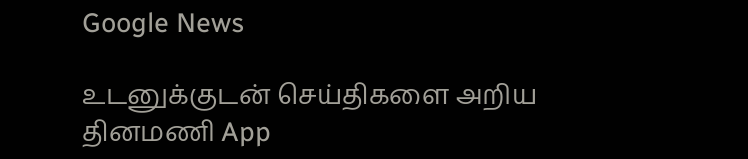Google News

உடனுக்குடன் செய்திகளை அறிய தினமணி App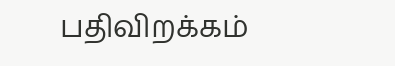பதிவிறக்கம்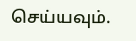செய்யவும்.